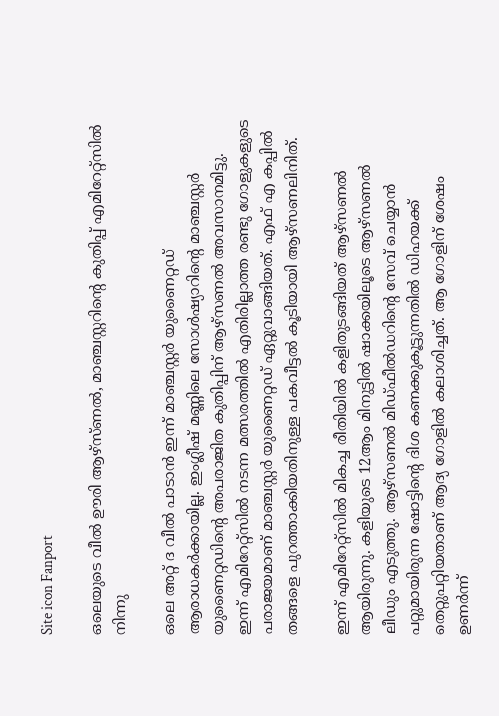Site icon Fanport

ഒലെയുടെ വീൽ ഊരി ആഴ്സ്ണൽ, മാഞ്ചസ്റ്ററിന്റെ കുതിപ്പ് എമിറേറ്റ്സിൽ നിന്നു

ഒലെ അറ്റ് ദ വീൽ പാടാൻ ഇന്ന് മാഞ്ചസ്റ്റർ യുണൈറ്റഡ് ആരാധകർക്കായില്ല. ഇംഗ്ലീഷ് മണ്ണിലെ സോൾഷ്യാറിന്റെ മാഞ്ചസ്റ്റർ യുണൈറ്റഡിന്റെ അപരാജിത കുതിപ്പിന് ആഴ്സണൽ അവസാനമിട്ടു. ഇന്ന് എമിറേറ്റ്സിൽ നടന്ന മത്സരത്തിൽ എതിരില്ലാത്ത രണ്ടു ഗോളുകളുടെ പരാജയമാണ് മാഞ്ചസ്റ്റർ യുണൈറ്റഡ് ഏറ്റുവാങ്ങിയത്. എഫ് എ കപ്പിൽ തങ്ങളെ പുറത്താക്കിയതിനുള്ള പകവീട്ടൽ കൂടിയായി ആഴ്സണലിനിത്.

ഇന്ന് എമിറേറ്റ്സിൽ മികച്ച രീതിയിൽ കളിതുടങ്ങിയത് ആഴ്സണൽ ആയിരുന്നു. കളിയുടെ 12ആം മിനുട്ടിൽ ഷാക്കയിലൂടെ ആഴ്സണൽ ലീഡും എടുത്തു. ആഴ്സണൽ മിഡ്ഫീൽഡറിന്റെ സേവ് ചെയ്യാൻ പറ്റുമായിരുന്ന ഷോട്ടിന്റെ ദിശ കണക്കുകൂട്ടുന്നതിൽ ഡിഹയക്ക് തെറ്റുപറ്റിയതാണ് ആദ്യ ഗോളിൽ കലാശിച്ചത്. ആ ഗോളിന് ശേഷം ഉണർന്ന്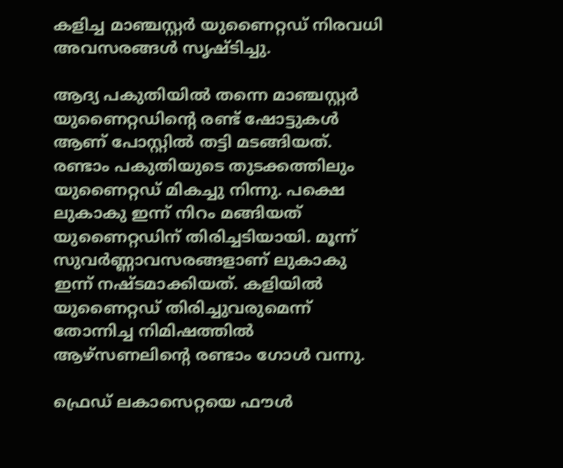കളിച്ച മാഞ്ചസ്റ്റർ യുണൈറ്റഡ് നിരവധി അവസരങ്ങൾ സൃഷ്ടിച്ചു.

ആദ്യ പകുതിയിൽ തന്നെ മാഞ്ചസ്റ്റർ യുണൈറ്റഡിന്റെ രണ്ട് ഷോട്ടുകൾ ആണ് പോസ്റ്റിൽ തട്ടി മടങ്ങിയത്. രണ്ടാം പകുതിയുടെ തുടക്കത്തിലും യുണൈറ്റഡ് മികച്ചു നിന്നു. പക്ഷെ ലുകാകു ഇന്ന് നിറം മങ്ങിയത് യുണൈറ്റഡിന് തിരിച്ചടിയായി. മൂന്ന് സുവർണ്ണാവസരങ്ങളാണ് ലുകാകു ഇന്ന് നഷ്ടമാക്കിയത്. കളിയിൽ യുണൈറ്റഡ് തിരിച്ചുവരുമെന്ന് തോന്നിച്ച നിമിഷത്തിൽ ആഴ്സണലിന്റെ രണ്ടാം ഗോൾ വന്നു.

ഫ്രെഡ് ലകാസെറ്റയെ ഫൗൾ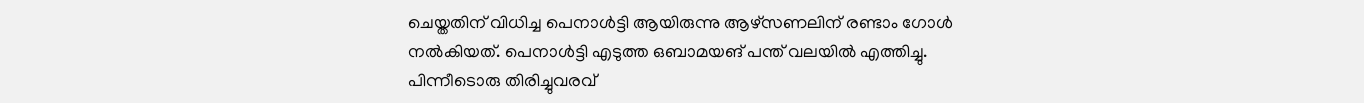ചെയ്തതിന് വിധിച്ച പെനാൾട്ടി ആയിരുന്നു ആഴ്സണലിന് രണ്ടാം ഗോൾ നൽകിയത്. പെനാൾട്ടി എടുത്ത ഒബാമയങ് പന്ത് വലയിൽ എത്തിച്ചു. പിന്നീടൊരു തിരിച്ചുവരവ്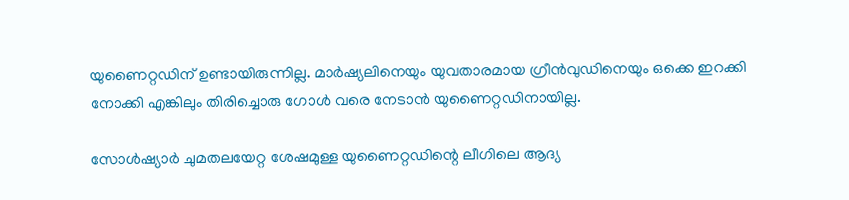യുണൈറ്റഡിന് ഉണ്ടായിരുന്നില്ല. മാർഷ്യലിനെയും യുവതാരമായ ഗ്രീൻവുഡിനെയും ഒക്കെ ഇറക്കി നോക്കി എങ്കിലും തിരിച്ചൊരു ഗോൾ വരെ‌ നേടാൻ യുണൈറ്റഡിനായില്ല.

സോൾഷ്യാർ ചുമതലയേറ്റ ശേഷമുള്ള യുണൈറ്റഡിന്റെ ലീഗിലെ ആദ്യ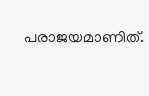പരാജയമാണിത്.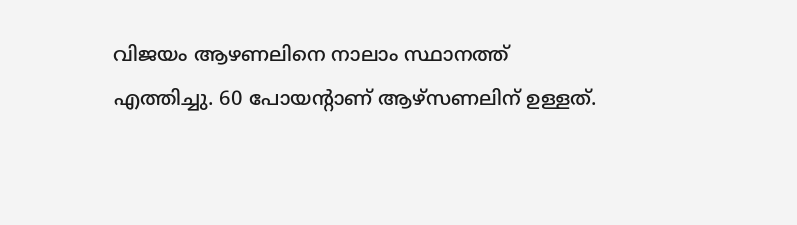വിജയം ആഴണലിനെ നാലാം സ്ഥാനത്ത് എത്തിച്ചു. 60 പോയന്റാണ് ആഴ്സണലിന് ഉള്ളത്.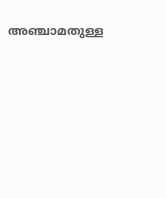അഞ്ചാമതുള്ള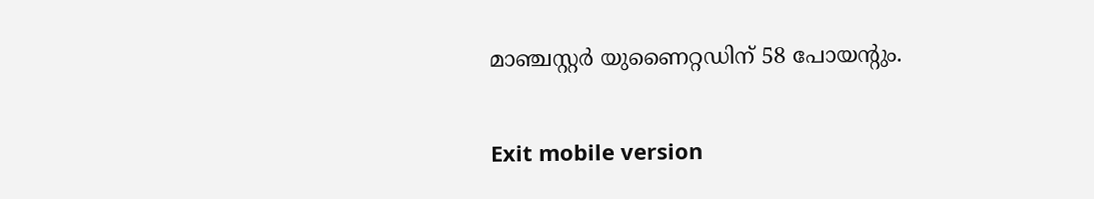മാഞ്ചസ്റ്റർ യുണൈറ്റഡിന് 58 പോയന്റും.

Exit mobile version